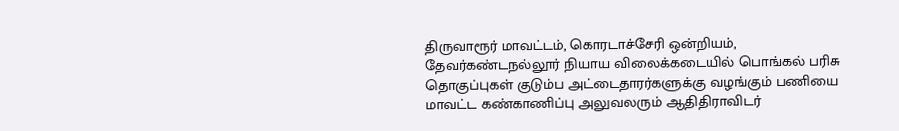திருவாரூர் மாவட்டம், கொரடாச்சேரி ஒன்றியம், தேவர்கண்டநல்லூர் நியாய விலைக்கடையில் பொங்கல் பரிசு தொகுப்புகள் குடும்ப அட்டைதாரர்களுக்கு வழங்கும் பணியை மாவட்ட கண்காணிப்பு அலுவலரும் ஆதிதிராவிடர்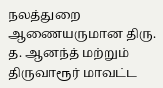நலத்துறை ஆணையருமான திரு. த. ஆனந்த் மற்றும் திருவாரூர் மாவட்ட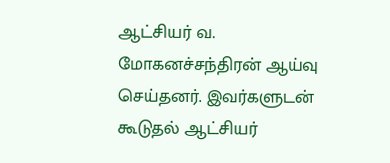ஆட்சியர் வ. மோகனச்சந்திரன் ஆய்வு செய்தனர். இவர்களுடன் கூடுதல் ஆட்சியர்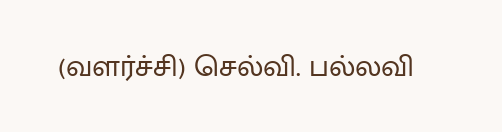(வளர்ச்சி) செல்வி. பல்லவி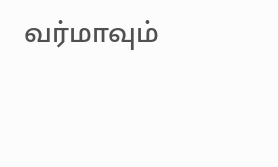வர்மாவும்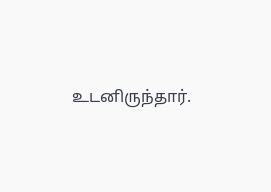உடனிருந்தார்.